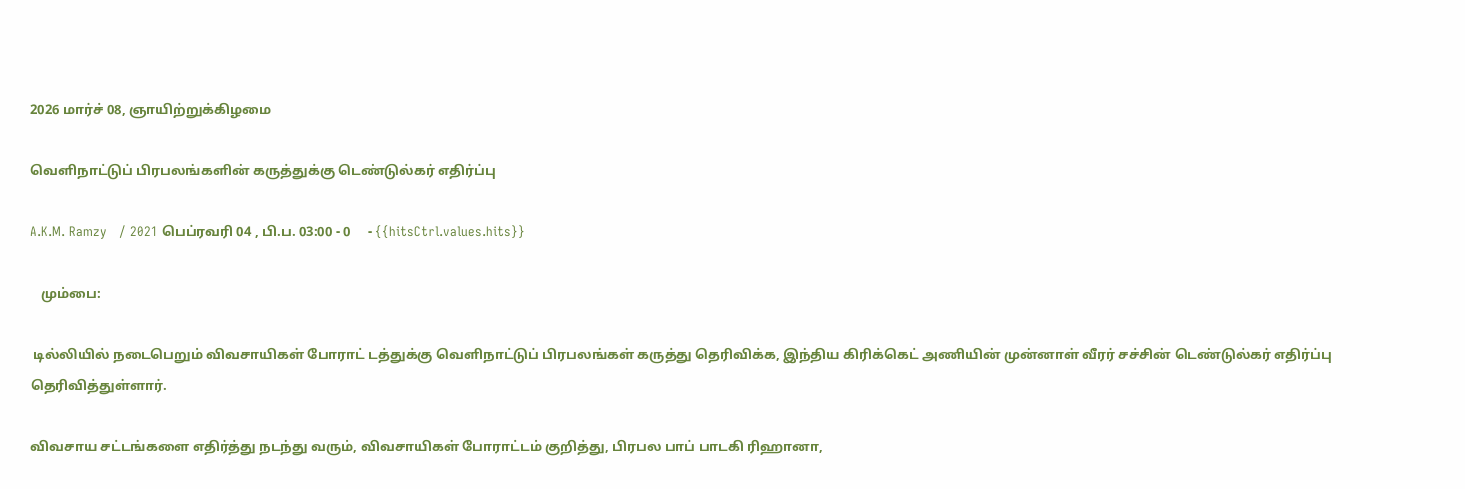2026 மார்ச் 08, ஞாயிற்றுக்கிழமை

வெளிநாட்டுப் பிரபலங்களின் கருத்துக்கு டெண்டுல்கர் எதிர்ப்பு

A.K.M. Ramzy   / 2021 பெப்ரவரி 04 , பி.ப. 03:00 - 0     - {{hitsCtrl.values.hits}}

   மும்பை:

 டில்லியில் நடைபெறும் விவசாயிகள் போராட் டத்துக்கு வெளிநாட்டுப் பிரபலங்கள் கருத்து தெரிவிக்க, இந்திய கிரிக்கெட் அணியின் முன்னாள் வீரர் சச்சின் டெண்டுல்கர் எதிர்ப்பு தெரிவித்துள்ளார்.

விவசாய சட்டங்களை எதிர்த்து நடந்து வரும், விவசாயிகள் போராட்டம் குறித்து, பிரபல பாப் பாடகி ரிஹானா,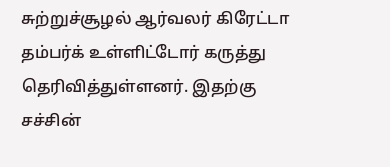சுற்றுச்சூழல் ஆர்வலர் கிரேட்டா தம்பர்க் உள்ளிட்டோர் கருத்து தெரிவித்துள்ளனர். இதற்கு சச்சின்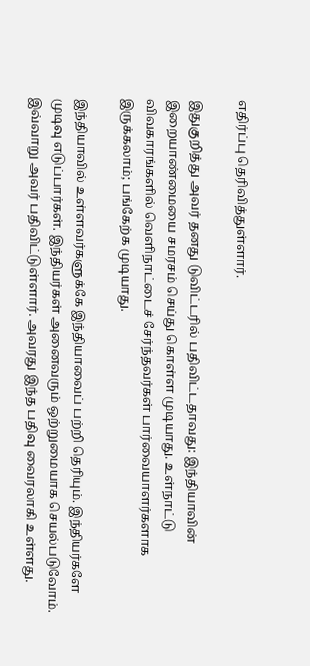எதிர்ப்பு தெரிவித்துள்ளார்.

இதுகுறித்து அவர் தனது டுவிட்டரில் பதிவிட்டதாவது: இந்தியாவின் இறையாண்மையை சமரசம் செய்து கொள்ள முடியாது. உள்நாட்டு விவகாரங்களில் வெளிநாட்டைச் சேர்ந்தவர்கள் பார்வையாளர்களாக இருக்கலாம்; பங்கேற்க முடியாது.

இந்தியாவில் உள்ளவர்களுக்கே இந்தியாவைப் பற்றி தெரியும். இந்தியர்களே முடிவு எடுப்பார்கள். இந்தியர்கள் அனைவரும் ஒற்றுமையாக செயல்படுவோம். இவ்வாறு அவர் பதிவிட்டுள்ளார். அவரது இந்த பதிவு வைரலாகி உள்ளது.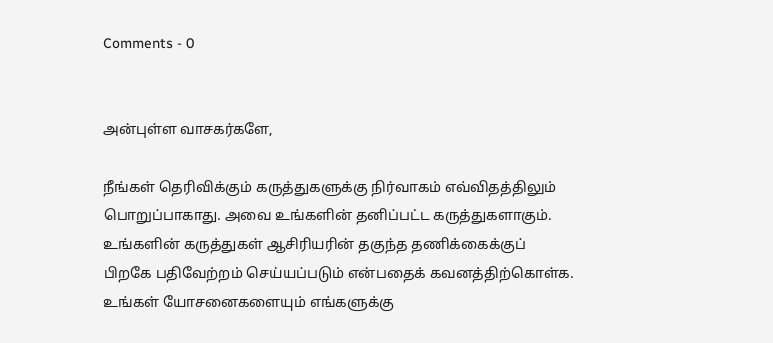Comments - 0


அன்புள்ள வாசகர்களே,

நீங்கள் தெரிவிக்கும் கருத்துகளுக்கு நிர்வாகம் எவ்விதத்திலும் பொறுப்பாகாது. அவை உங்களின் தனிப்பட்ட கருத்துகளாகும். உங்களின் கருத்துகள் ஆசிரியரின் தகுந்த தணிக்கைக்குப் பிறகே பதிவேற்றம் செய்யப்படும் என்பதைக் கவனத்திற்கொள்க. உங்கள் யோசனைகளையும் எங்களுக்கு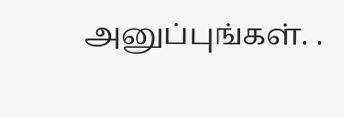அனுப்புங்கள். .